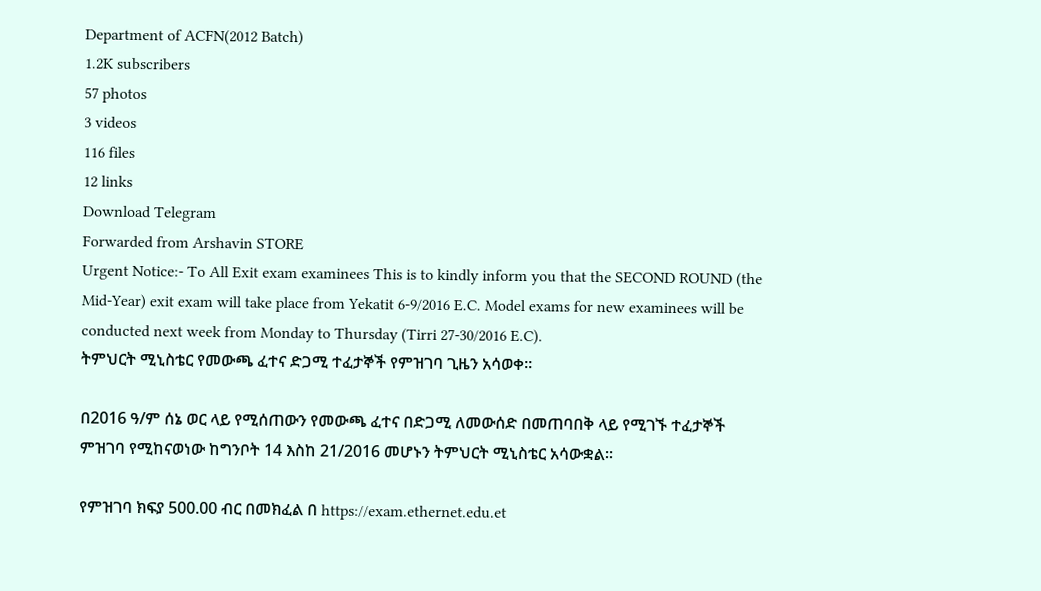Department of ACFN(2012 Batch)
1.2K subscribers
57 photos
3 videos
116 files
12 links
Download Telegram
Forwarded from Arshavin STORE
Urgent Notice:- To All Exit exam examinees This is to kindly inform you that the SECOND ROUND (the Mid-Year) exit exam will take place from Yekatit 6-9/2016 E.C. Model exams for new examinees will be conducted next week from Monday to Thursday (Tirri 27-30/2016 E.C).
ትምህርት ሚኒስቴር የመውጫ ፈተና ድጋሚ ተፈታኞች የምዝገባ ጊዜን አሳወቀ።

በ2016 ዓ/ም ሰኔ ወር ላይ የሚሰጠውን የመውጫ ፈተና በድጋሚ ለመውሰድ በመጠባበቅ ላይ የሚገኙ ተፈታኞች ምዝገባ የሚከናወነው ከግንቦት 14 እስከ 21/2016 መሆኑን ትምህርት ሚኒስቴር አሳውቋል።

የምዝገባ ክፍያ 500.00 ብር በመክፈል በ https://exam.ethernet.edu.et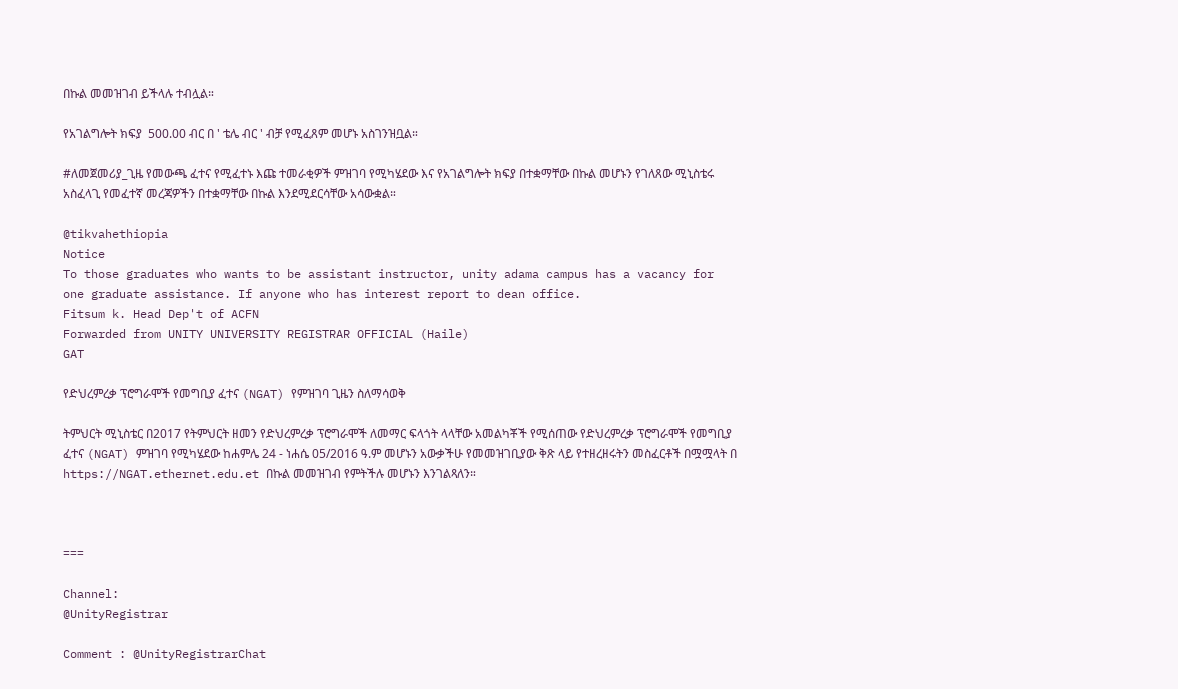በኩል መመዝገብ ይችላሉ ተብሏል።

የአገልግሎት ክፍያ  500.00 ብር በ ' ቴሌ ብር ' ብቻ የሚፈጸም መሆኑ አስገንዝቧል።

#ለመጀመሪያ_ጊዜ የመውጫ ፈተና የሚፈተኑ እጩ ተመራቂዎች ምዝገባ የሚካሄደው እና የአገልግሎት ክፍያ በተቋማቸው በኩል መሆኑን የገለጸው ሚኒስቴሩ አስፈላጊ የመፈተኛ መረጃዎችን በተቋማቸው በኩል እንደሚደርሳቸው አሳውቋል።

@tikvahethiopia
Notice
To those graduates who wants to be assistant instructor, unity adama campus has a vacancy for one graduate assistance. If anyone who has interest report to dean office.
Fitsum k. Head Dep't of ACFN
Forwarded from UNITY UNIVERSITY REGISTRAR OFFICIAL (Haile)
GAT

የድህረምረቃ ፕሮግራሞች የመግቢያ ፈተና (NGAT) የምዝገባ ጊዜን ስለማሳወቅ

ትምህርት ሚኒስቴር በ2017 የትምህርት ዘመን የድህረምረቃ ፕሮግራሞች ለመማር ፍላጎት ላላቸው አመልካቾች የሚሰጠው የድህረምረቃ ፕሮግራሞች የመግቢያ ፈተና (NGAT) ምዝገባ የሚካሄደው ከሐምሌ 24 - ነሐሴ 05/2016 ዓ.ም መሆኑን አውቃችሁ የመመዝገቢያው ቅጽ ላይ የተዘረዘሩትን መስፈርቶች በሟሟላት በ https://NGAT.ethernet.edu.et በኩል መመዝገብ የምትችሉ መሆኑን እንገልጻለን።



===

Channel:
@UnityRegistrar

Comment : @UnityRegistrarChat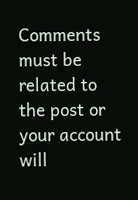Comments must be related to the post or your account will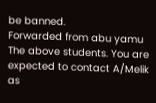be banned.
Forwarded from abu yamu
The above students. You are expected to contact A/Melik as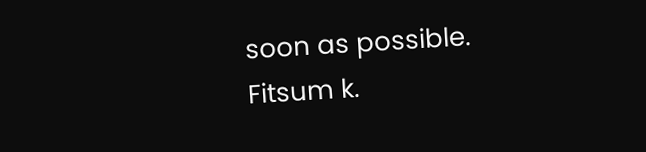soon as possible.
Fitsum k.